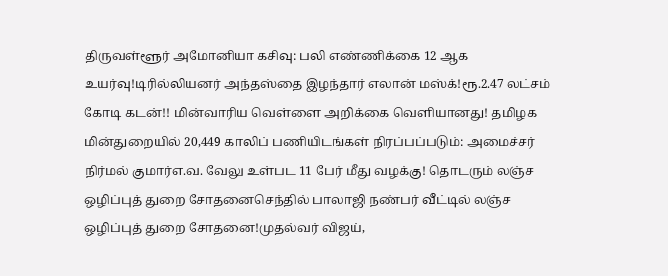திருவள்ளூர் அமோனியா கசிவு: பலி எண்ணிக்கை 12 ஆக உயர்வு!டிரில்லியனர் அந்தஸ்தை இழந்தார் எலான் மஸ்க்!ரூ.2.47 லட்சம் கோடி கடன்!! மின்வாரிய வெள்ளை அறிக்கை வெளியானது! தமிழக மின்துறையில் 20,449 காலிப் பணியிடங்கள் நிரப்பப்படும்: அமைச்சர் நிர்மல் குமார்எ.வ. வேலு உள்பட 11 பேர் மீது வழக்கு! தொடரும் லஞ்ச ஒழிப்புத் துறை சோதனைசெந்தில் பாலாஜி நண்பர் வீட்டில் லஞ்ச ஒழிப்புத் துறை சோதனை!முதல்வர் விஜய்,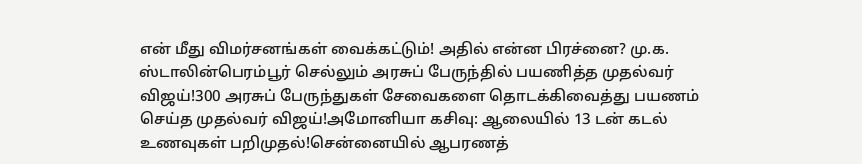என் மீது விமர்சனங்கள் வைக்கட்டும்! அதில் என்ன பிரச்னை? மு.க. ஸ்டாலின்பெரம்பூர் செல்லும் அரசுப் பேருந்தில் பயணித்த முதல்வர் விஜய்!300 அரசுப் பேருந்துகள் சேவைகளை தொடக்கிவைத்து பயணம் செய்த முதல்வர் விஜய்!அமோனியா கசிவு: ஆலையில் 13 டன் கடல் உணவுகள் பறிமுதல்!சென்னையில் ஆபரணத்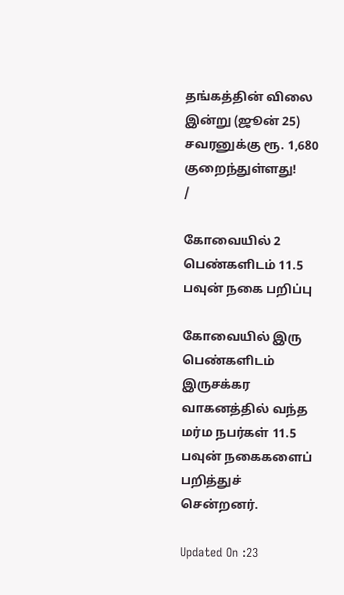தங்கத்தின் விலை இன்று (ஜூன் 25) சவரனுக்கு ரூ. 1,680 குறைந்துள்ளது!
/

கோவையில் 2 பெண்களிடம் 11.5 பவுன் நகை பறிப்பு

கோவையில் இரு பெண்களிடம் இருசக்கர வாகனத்தில் வந்த மர்ம நபர்கள் 11.5 பவுன் நகைகளைப் பறித்துச் சென்றனர்.

Updated On :23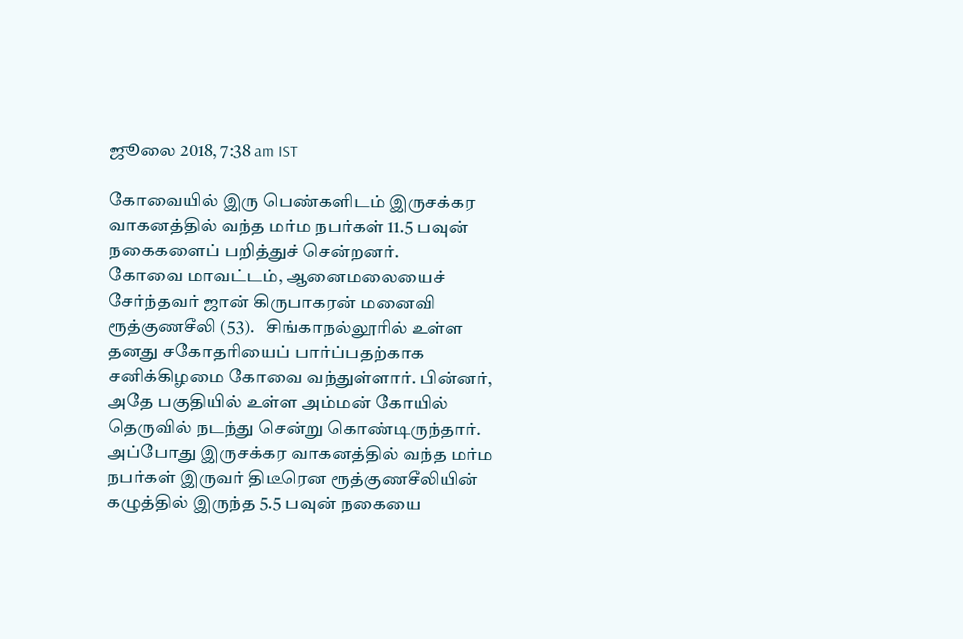ஜூலை 2018, 7:38 am IST

கோவையில் இரு பெண்களிடம் இருசக்கர வாகனத்தில் வந்த மர்ம நபர்கள் 11.5 பவுன் நகைகளைப் பறித்துச் சென்றனர்.
கோவை மாவட்டம், ஆனைமலையைச் சேர்ந்தவர் ஜான் கிருபாகரன் மனைவி ரூத்குணசீலி (53).   சிங்காநல்லூரில் உள்ள தனது சகோதரியைப் பார்ப்பதற்காக சனிக்கிழமை கோவை வந்துள்ளார். பின்னர், அதே பகுதியில் உள்ள அம்மன் கோயில் தெருவில் நடந்து சென்று கொண்டிருந்தார். அப்போது இருசக்கர வாகனத்தில் வந்த மர்ம நபர்கள் இருவர் திடீரென ரூத்குணசீலியின் கழுத்தில் இருந்த 5.5 பவுன் நகையை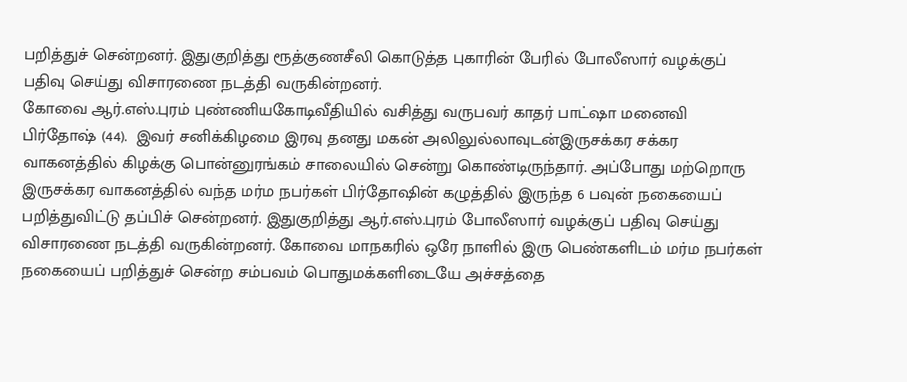பறித்துச் சென்றனர். இதுகுறித்து ரூத்குணசீலி கொடுத்த புகாரின் பேரில் போலீஸார் வழக்குப் பதிவு செய்து விசாரணை நடத்தி வருகின்றனர்.
கோவை ஆர்.எஸ்.புரம் புண்ணியகோடிவீதியில் வசித்து வருபவர் காதர் பாட்ஷா மனைவி பிர்தோஷ் (44).  இவர் சனிக்கிழமை இரவு தனது மகன் அலிலுல்லாவுடன்இருசக்கர சக்கர வாகனத்தில் கிழக்கு பொன்னுரங்கம் சாலையில் சென்று கொண்டிருந்தார். அப்போது மற்றொரு இருசக்கர வாகனத்தில் வந்த மர்ம நபர்கள் பிர்தோஷின் கழுத்தில் இருந்த 6 பவுன் நகையைப் பறித்துவிட்டு தப்பிச் சென்றனர். இதுகுறித்து ஆர்.எஸ்.புரம் போலீஸார் வழக்குப் பதிவு செய்து விசாரணை நடத்தி வருகின்றனர். கோவை மாநகரில் ஒரே நாளில் இரு பெண்களிடம் மர்ம நபர்கள் நகையைப் பறித்துச் சென்ற சம்பவம் பொதுமக்களிடையே அச்சத்தை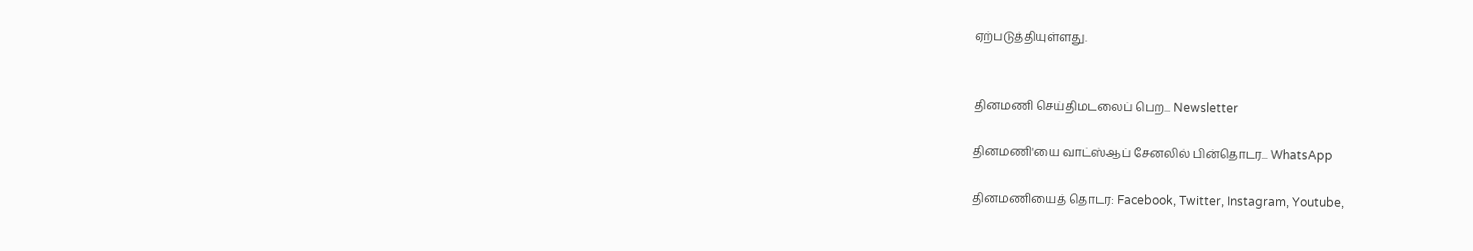ஏற்படுத்தியுள்ளது.


தினமணி செய்திமடலைப் பெற... Newsletter

தினமணி'யை வாட்ஸ்ஆப் சேனலில் பின்தொடர... WhatsApp

தினமணியைத் தொடர: Facebook, Twitter, Instagram, Youtube,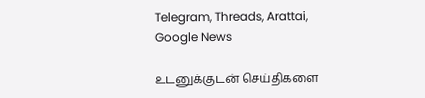Telegram, Threads, Arattai, Google News

உடனுக்குடன் செய்திகளை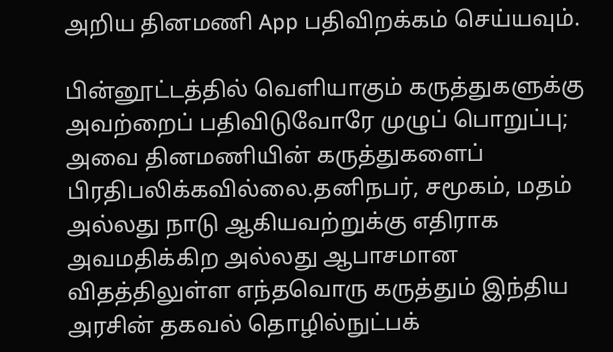அறிய தினமணி App பதிவிறக்கம் செய்யவும்.

பின்னூட்டத்தில் வெளியாகும் கருத்துகளுக்கு அவற்றைப் பதிவிடுவோரே முழுப் பொறுப்பு; அவை தினமணியின் கருத்துகளைப் பிரதிபலிக்கவில்லை.தனிநபர், சமூகம், மதம் அல்லது நாடு ஆகியவற்றுக்கு எதிராக அவமதிக்கிற அல்லது ஆபாசமான விதத்திலுள்ள எந்தவொரு கருத்தும் இந்திய அரசின் தகவல் தொழில்நுட்பக்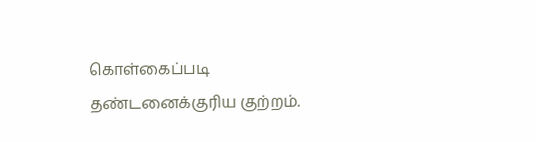கொள்கைப்படி தண்டனைக்குரிய குற்றம்.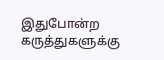இதுபோன்ற கருத்துகளுக்கு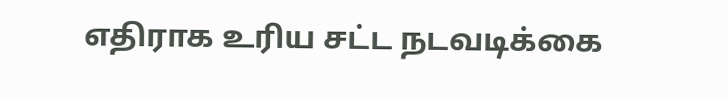எதிராக உரிய சட்ட நடவடிக்கை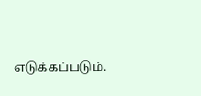எடுக்கப்படும்.